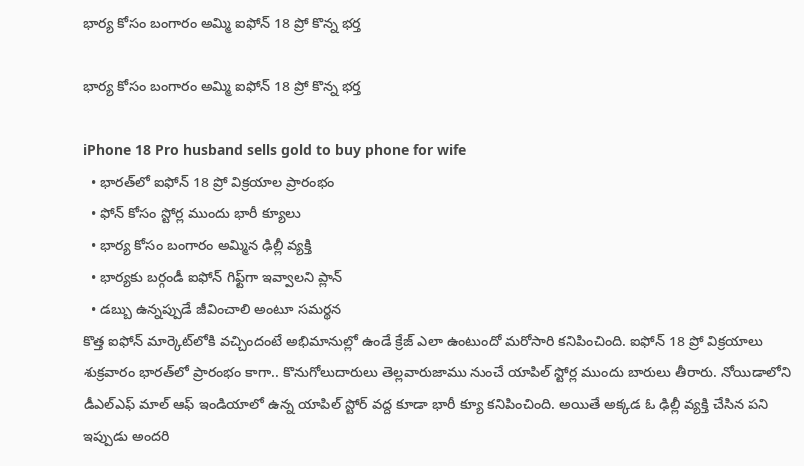భార్య కోసం బంగారం అమ్మి ఐఫోన్‌ 18 ప్రో కొన్న భర్త

భార్య కోసం బంగారం అమ్మి ఐఫోన్‌ 18 ప్రో కొన్న భర్త

iPhone 18 Pro husband sells gold to buy phone for wife
  • భారత్‌లో ఐఫోన్‌ 18 ప్రో విక్రయాల ప్రారంభం
  • ఫోన్‌ కోసం స్టోర్ల ముందు భారీ క్యూలు
  • భార్య కోసం బంగారం అమ్మిన ఢిల్లీ వ్యక్తి
  • భార్యకు బర్గండీ ఐఫోన్‌ గిఫ్ట్‌గా ఇవ్వాలని ప్లాన్‌
  • డబ్బు ఉన్నప్పుడే జీవించాలి అంటూ సమర్థన
కొత్త ఐఫోన్‌ మార్కెట్‌లోకి వచ్చిందంటే అభిమానుల్లో ఉండే క్రేజ్‌ ఎలా ఉంటుందో మరోసారి కనిపించింది. ఐఫోన్‌ 18 ప్రో విక్రయాలు శుక్రవారం భారత్‌లో ప్రారంభం కాగా.. కొనుగోలుదారులు తెల్లవారుజాము నుంచే యాపిల్‌ స్టోర్ల ముందు బారులు తీరారు. నోయిడాలోని డీఎల్‌ఎఫ్‌ మాల్‌ ఆఫ్‌ ఇండియాలో ఉన్న యాపిల్‌ స్టోర్‌ వద్ద కూడా భారీ క్యూ కనిపించింది. అయితే అక్కడ ఓ ఢిల్లీ వ్యక్తి చేసిన పని ఇప్పుడు అందరి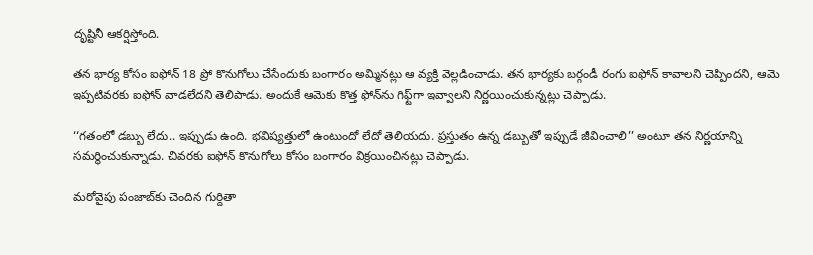దృష్టినీ ఆకర్షిస్తోంది.

తన భార్య కోసం ఐఫోన్‌ 18 ప్రో కొనుగోలు చేసేందుకు బంగారం అమ్మినట్లు ఆ వ్యక్తి వెల్లడించాడు. తన భార్యకు బర్గండీ రంగు ఐఫోన్‌ కావాలని చెప్పిందని, ఆమె ఇప్పటివరకు ఐఫోన్‌ వాడలేదని తెలిపాడు. అందుకే ఆమెకు కొత్త ఫోన్‌ను గిఫ్ట్‌గా ఇవ్వాలని నిర్ణయించుకున్నట్లు చెప్పాడు.

‘‘గతంలో డబ్బు లేదు.. ఇప్పుడు ఉంది. భవిష్యత్తులో ఉంటుందో లేదో తెలియదు. ప్రస్తుతం ఉన్న డబ్బుతో ఇప్పుడే జీవించాలి’’ అంటూ తన నిర్ణయాన్ని సమర్థించుకున్నాడు. చివరకు ఐఫోన్‌ కొనుగోలు కోసం బంగారం విక్రయించినట్లు చెప్పాడు.

మరోవైపు పంజాబ్‌కు చెందిన గుర్దితా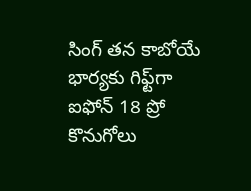సింగ్‌ తన కాబోయే భార్యకు గిఫ్ట్‌గా ఐఫోన్‌ 18 ప్రో కొనుగోలు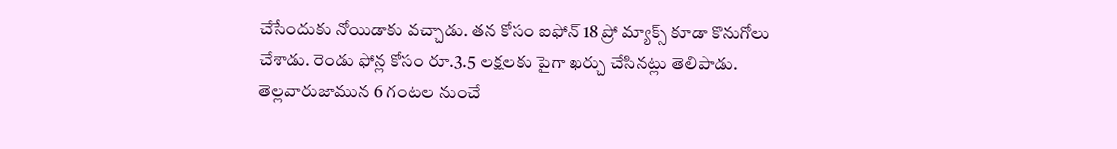చేసేందుకు నోయిడాకు వచ్చాడు. తన కోసం ఐఫోన్‌ 18 ప్రో మ్యాక్స్‌ కూడా కొనుగోలు చేశాడు. రెండు ఫోన్ల కోసం రూ.3.5 లక్షలకు పైగా ఖర్చు చేసినట్లు తెలిపాడు. తెల్లవారుజామున 6 గంటల నుంచే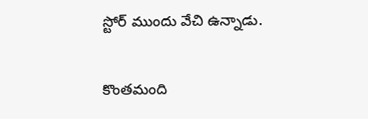స్టోర్‌ ముందు వేచి ఉన్నాడు.

కొంతమంది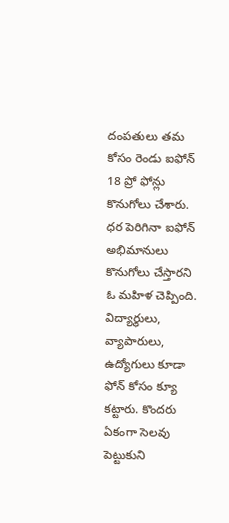దంపతులు తమ కోసం రెండు ఐఫోన్‌ 18 ప్రో ఫోన్లు కొనుగోలు చేశారు. ధర పెరిగినా ఐఫోన్‌ అభిమానులు కొనుగోలు చేస్తారని ఓ మహిళ చెప్పింది. విద్యార్థులు, వ్యాపారులు, ఉద్యోగులు కూడా ఫోన్‌ కోసం క్యూ కట్టారు. కొందరు ఏకంగా సెలవు పెట్టుకుని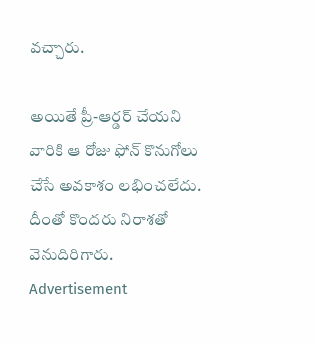వచ్చారు.

అయితే ప్రీ-ఆర్డర్‌ చేయని వారికి ఆ రోజు ఫోన్‌ కొనుగోలు చేసే అవకాశం లభించలేదు. దీంతో కొందరు నిరాశతో వెనుదిరిగారు.
Advertisement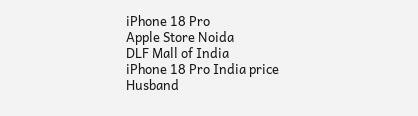iPhone 18 Pro
Apple Store Noida
DLF Mall of India
iPhone 18 Pro India price
Husband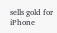sells gold for iPhone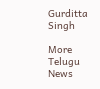Gurditta Singh

More Telugu News